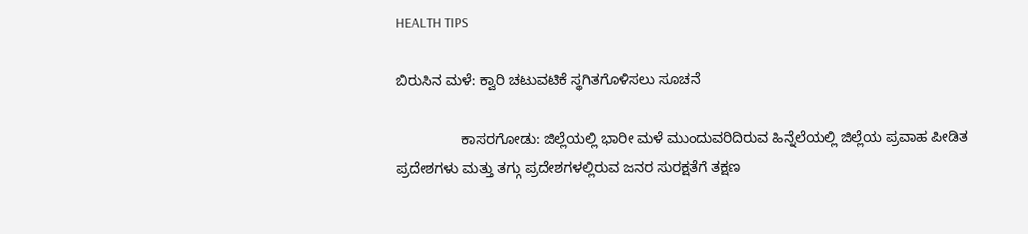HEALTH TIPS

ಬಿರುಸಿನ ಮಳೆ: ಕ್ವಾರಿ ಚಟುವಟಿಕೆ ಸ್ಥಗಿತಗೊಳಿಸಲು ಸೂಚನೆ

                ಕಾಸರಗೋಡು: ಜಿಲ್ಲೆಯಲ್ಲಿ ಭಾರೀ ಮಳೆ ಮುಂದುವರಿದಿರುವ ಹಿನ್ನೆಲೆಯಲ್ಲಿ ಜಿಲ್ಲೆಯ ಪ್ರವಾಹ ಪೀಡಿತ ಪ್ರದೇಶಗಳು ಮತ್ತು ತಗ್ಗು ಪ್ರದೇಶಗಳಲ್ಲಿರುವ ಜನರ ಸುರಕ್ಷತೆಗೆ ತಕ್ಷಣ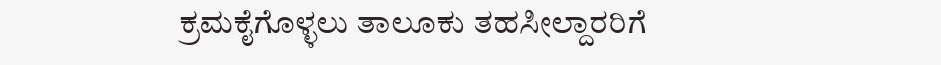ಕ್ರಮಕೈಗೊಳ್ಳಲು ತಾಲೂಕು ತಹಸೀಲ್ದಾರರಿಗೆ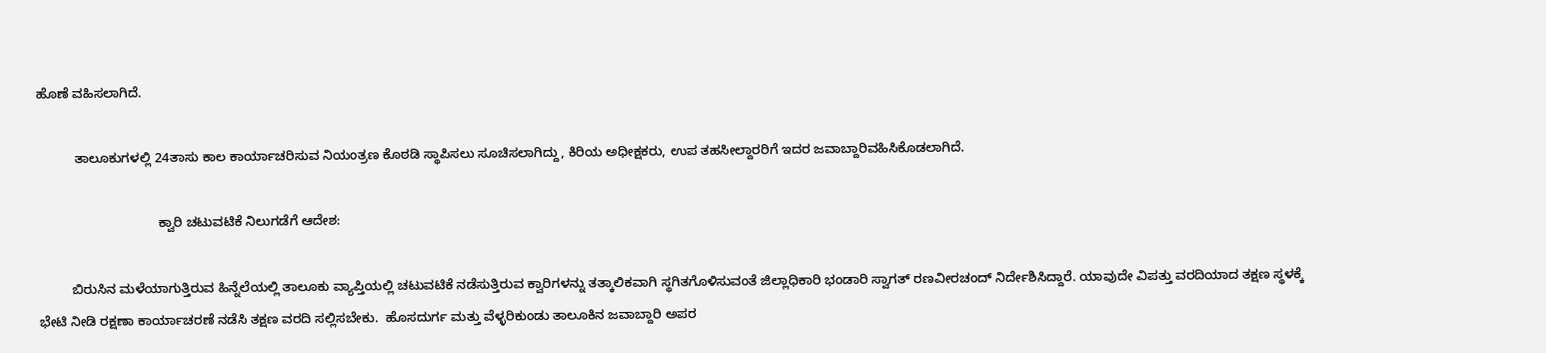ಹೊಣೆ ವಹಿಸಲಾಗಿದೆ.

          ತಾಲೂಕುಗಳಲ್ಲಿ 24ತಾಸು ಕಾಲ ಕಾರ್ಯಾಚರಿಸುವ ನಿಯಂತ್ರಣ ಕೊಠಡಿ ಸ್ಥಾಪಿಸಲು ಸೂಚಿಸಲಾಗಿದ್ದು, ಕಿರಿಯ ಅಧೀಕ್ಷಕರು, ಉಪ ತಹಸೀಲ್ದಾರರಿಗೆ ಇದರ ಜವಾಬ್ದಾರಿವಹಿಸಿಕೊಡಲಾಗಿದೆ.

                                ಕ್ವಾರಿ ಚಟುವಟಿಕೆ ನಿಲುಗಡೆಗೆ ಆದೇಶ:

         ಬಿರುಸಿನ ಮಳೆಯಾಗುತ್ತಿರುವ ಹಿನ್ನೆಲೆಯಲ್ಲಿ ತಾಲೂಕು ವ್ಯಾಪ್ತಿಯಲ್ಲಿ ಚಟುವಟಿಕೆ ನಡೆಸುತ್ತಿರುವ ಕ್ವಾರಿಗಳನ್ನು ತತ್ಕಾಲಿಕವಾಗಿ ಸ್ಥಗಿತಗೊಳಿಸುವಂತೆ ಜಿಲ್ಲಾಧಿಕಾರಿ ಭಂಡಾರಿ ಸ್ವಾಗತ್ ರಣವೀರಚಂದ್ ನಿರ್ದೇಶಿಸಿದ್ದಾರೆ. ಯಾವುದೇ ವಿಪತ್ತು ವರದಿಯಾದ ತಕ್ಷಣ ಸ್ಥಳಕ್ಕೆ ಭೇಟಿ ನೀಡಿ ರಕ್ಷಣಾ ಕಾರ್ಯಾಚರಣೆ ನಡೆಸಿ ತಕ್ಷಣ ವರದಿ ಸಲ್ಲಿಸಬೇಕು.  ಹೊಸದುರ್ಗ ಮತ್ತು ವೆಳ್ಳರಿಕುಂಡು ತಾಲೂಕಿನ ಜವಾಬ್ದಾರಿ ಅಪರ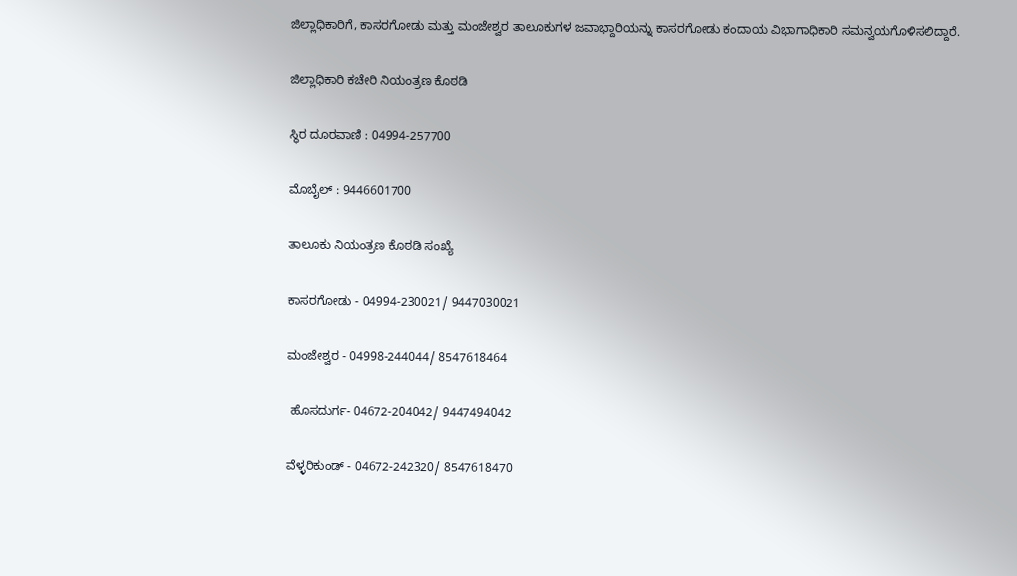ಜಿಲ್ಲಾಧಿಕಾರಿಗೆ, ಕಾಸರಗೋಡು ಮತ್ತು ಮಂಜೇಶ್ವರ ತಾಲೂಕುಗಳ ಜವಾಭ್ದಾರಿಯನ್ನು ಕಾಸರಗೋಡು ಕಂದಾಯ ವಿಭಾಗಾಧಿಕಾರಿ ಸಮನ್ವಯಗೊಳಿಸಲಿದ್ದಾರೆ.

ಜಿಲ್ಲಾಧಿಕಾರಿ ಕಚೇರಿ ನಿಯಂತ್ರಣ ಕೊಠಡಿ

ಸ್ಥಿರ ದೂರವಾಣಿ : 04994-257700

ಮೊಬೈಲ್ : 9446601700

ತಾಲೂಕು ನಿಯಂತ್ರಣ ಕೊಠಡಿ ಸಂಖ್ಯೆ

ಕಾಸರಗೋಡು - 04994-230021/ 9447030021

ಮಂಜೇಶ್ವರ - 04998-244044/ 8547618464

 ಹೊಸದುರ್ಗ- 04672-204042/ 9447494042

ವೆಳ್ಳರಿಕುಂಡ್ - 04672-242320/ 8547618470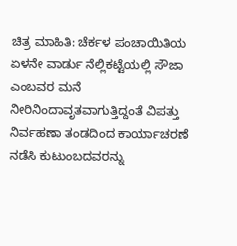ಚಿತ್ರ ಮಾಹಿತಿ: ಚೆರ್ಕಳ ಪಂಚಾಯಿತಿಯ ಏಳನೇ ವಾರ್ಡು ನೆಲ್ಲಿಕಟ್ಟೆಯಲ್ಲಿ ಸೌಜಾ ಎಂಬವರ ಮನೆ ನೀರಿನಿಂದಾವೃತವಾಗುತ್ತಿದ್ದಂತೆ ವಿಪತ್ತು ನಿರ್ವಹಣಾ ತಂಡದಿಂದ ಕಾರ್ಯಾಚರಣೆ ನಡೆಸಿ ಕುಟುಂಬದವರನ್ನು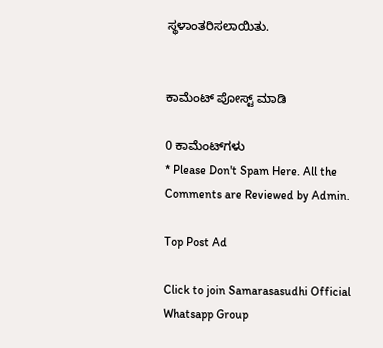ಸ್ಥಳಾಂತರಿಸಲಾಯಿತು.


ಕಾಮೆಂಟ್‌‌ ಪೋಸ್ಟ್‌ ಮಾಡಿ

0 ಕಾಮೆಂಟ್‌ಗಳು
* Please Don't Spam Here. All the Comments are Reviewed by Admin.

Top Post Ad

Click to join Samarasasudhi Official Whatsapp Group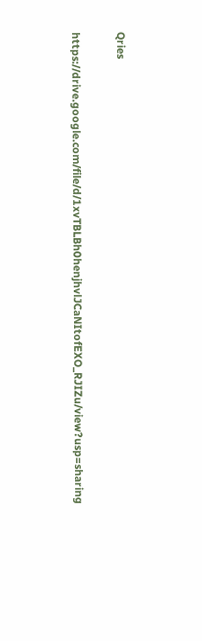Qries

https://drive.google.com/file/d/1xvTBLBh0henjhvlJCaNItofEXO_RJIZu/view?usp=sharing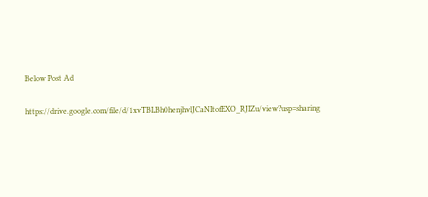Below Post Ad

https://drive.google.com/file/d/1xvTBLBh0henjhvlJCaNItofEXO_RJIZu/view?usp=sharing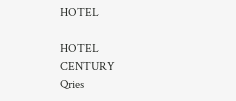HOTEL

HOTEL
CENTURY
Qries